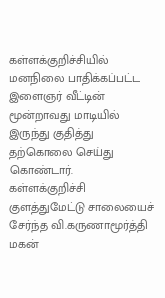கள்ளக்குறிச்சியில் மனநிலை பாதிக்கப்பட்ட இளைஞர் வீட்டின் மூன்றாவது மாடியில் இருந்து குதித்து தற்கொலை செய்து கொண்டார்.
கள்ளக்குறிச்சி குளத்துமேட்டு சாலையைச் சேர்ந்த வி.கருணாமூர்த்தி மகன்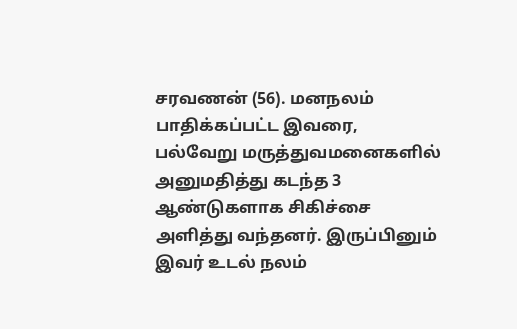சரவணன் (56). மனநலம் பாதிக்கப்பட்ட இவரை, பல்வேறு மருத்துவமனைகளில் அனுமதித்து கடந்த 3 ஆண்டுகளாக சிகிச்சை அளித்து வந்தனர். இருப்பினும் இவர் உடல் நலம்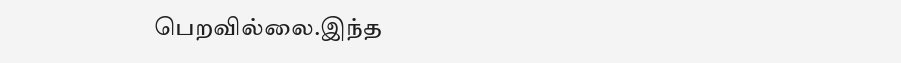பெறவில்லை.இந்த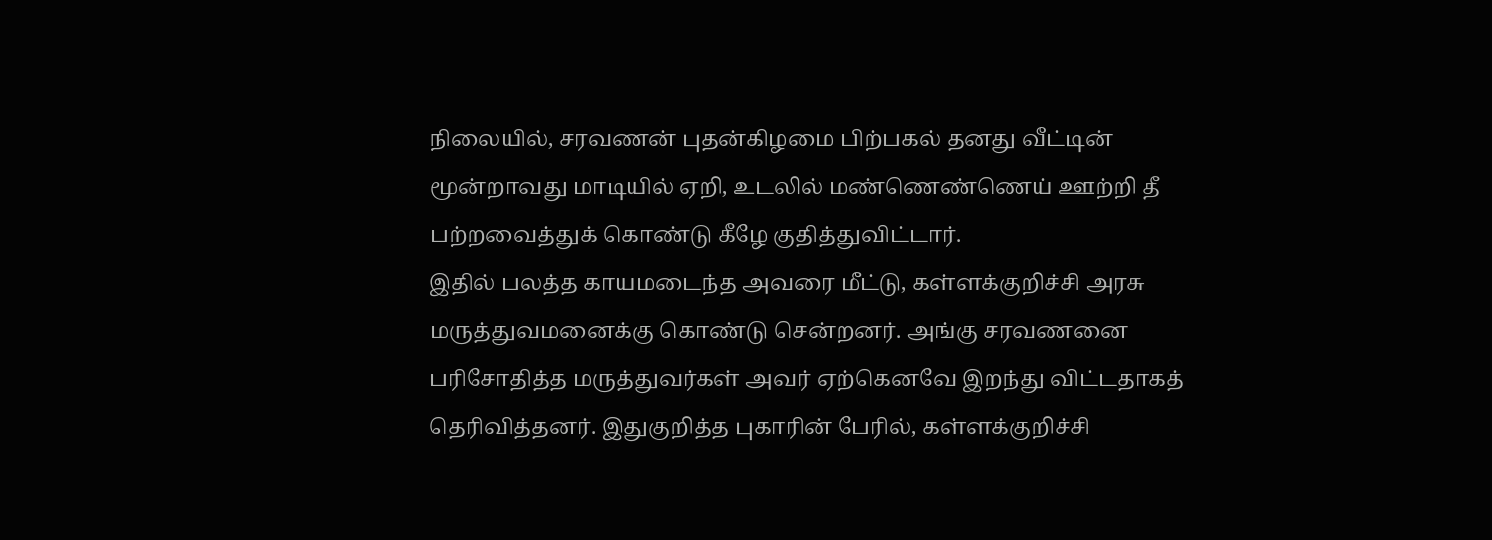நிலையில், சரவணன் புதன்கிழமை பிற்பகல் தனது வீட்டின் மூன்றாவது மாடியில் ஏறி, உடலில் மண்ணெண்ணெய் ஊற்றி தீ பற்றவைத்துக் கொண்டு கீழே குதித்துவிட்டார்.
இதில் பலத்த காயமடைந்த அவரை மீட்டு, கள்ளக்குறிச்சி அரசு மருத்துவமனைக்கு கொண்டு சென்றனர். அங்கு சரவணனை பரிசோதித்த மருத்துவர்கள் அவர் ஏற்கெனவே இறந்து விட்டதாகத் தெரிவித்தனர். இதுகுறித்த புகாரின் பேரில், கள்ளக்குறிச்சி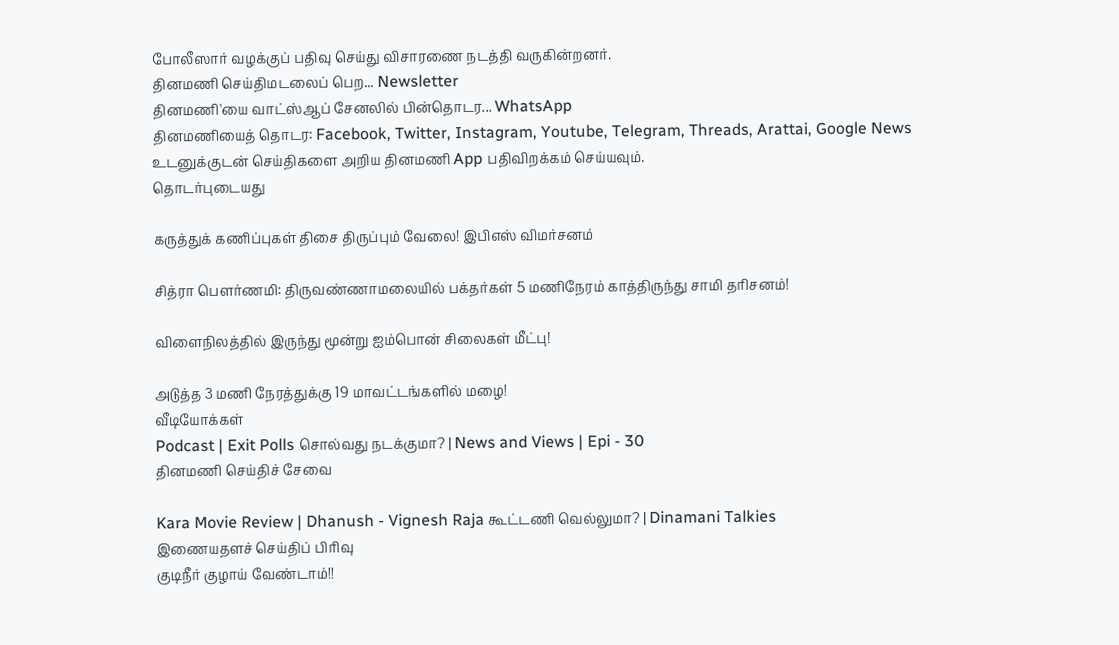போலீஸார் வழக்குப் பதிவு செய்து விசாரணை நடத்தி வருகின்றனர்.
தினமணி செய்திமடலைப் பெற... Newsletter
தினமணி'யை வாட்ஸ்ஆப் சேனலில் பின்தொடர... WhatsApp
தினமணியைத் தொடர: Facebook, Twitter, Instagram, Youtube, Telegram, Threads, Arattai, Google News
உடனுக்குடன் செய்திகளை அறிய தினமணி App பதிவிறக்கம் செய்யவும்.
தொடர்புடையது

கருத்துக் கணிப்புகள் திசை திருப்பும் வேலை! இபிஎஸ் விமர்சனம்

சித்ரா பெளர்ணமி: திருவண்ணாமலையில் பக்தர்கள் 5 மணிநேரம் காத்திருந்து சாமி தரிசனம்!

விளைநிலத்தில் இருந்து மூன்று ஐம்பொன் சிலைகள் மீட்பு!

அடுத்த 3 மணி நேரத்துக்கு 19 மாவட்டங்களில் மழை!
வீடியோக்கள்
Podcast | Exit Polls சொல்வது நடக்குமா? | News and Views | Epi - 30
தினமணி செய்திச் சேவை

Kara Movie Review | Dhanush - Vignesh Raja கூட்டணி வெல்லுமா? | Dinamani Talkies
இணையதளச் செய்திப் பிரிவு
குடிநீர் குழாய் வேண்டாம்!!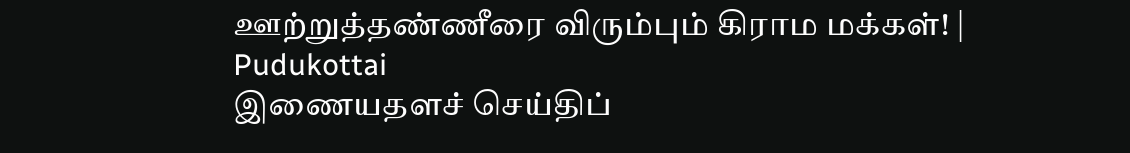ஊற்றுத்தண்ணீரை விரும்பும் கிராம மக்கள்! | Pudukottai
இணையதளச் செய்திப்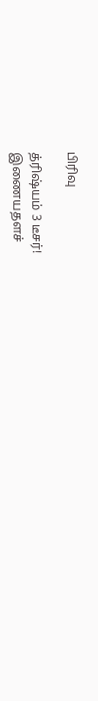பிரிவு

த்ரிஷ்யம் 3 டீசர்!
இணையதளச்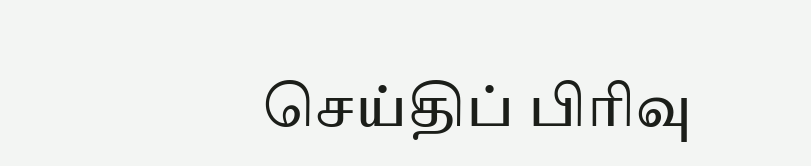செய்திப் பிரிவு